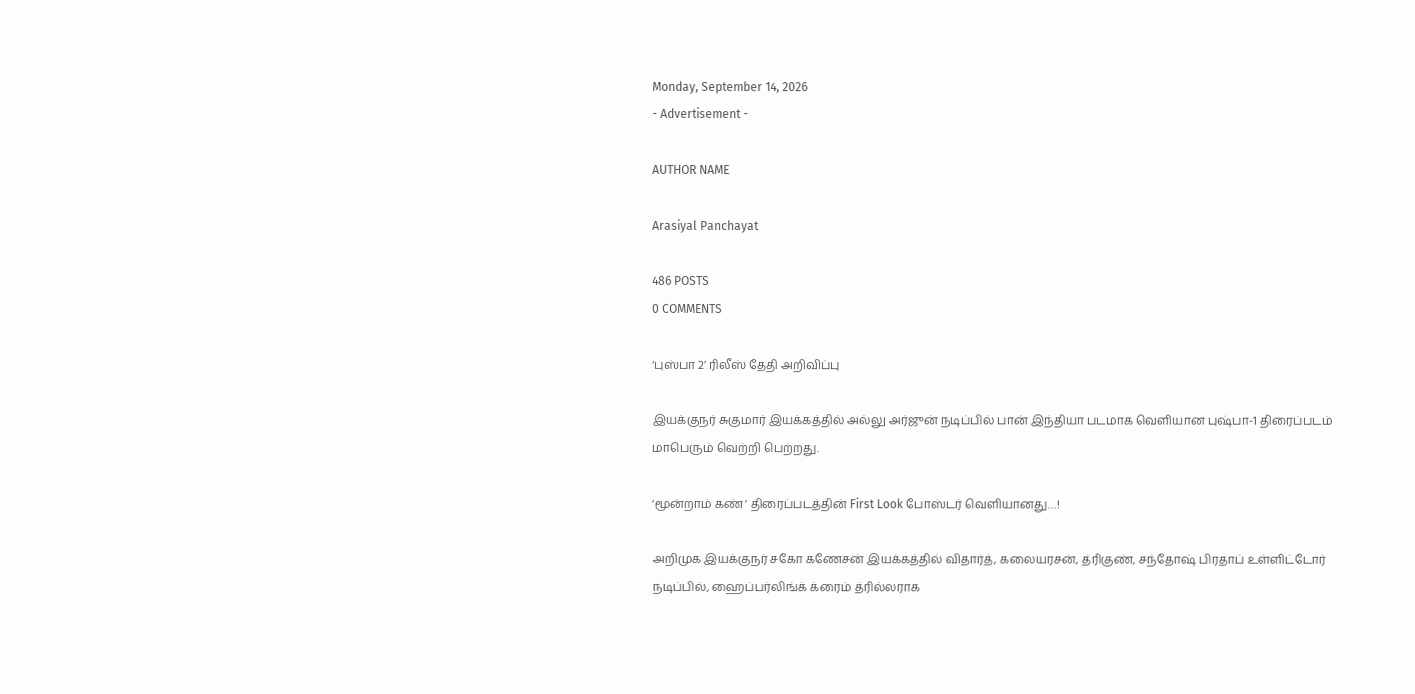Monday, September 14, 2026
- Advertisement -

AUTHOR NAME

Arasiyal Panchayat

486 POSTS
0 COMMENTS

‘புஸ்பா 2’ ரிலீஸ் தேதி அறிவிப்பு

இயக்குநர் சுகுமார் இயக்கத்தில் அல்லு அர்ஜுன் நடிப்பில் பான் இந்தியா படமாக வெளியான புஷ்பா-1 திரைப்படம் மாபெரும் வெற்றி பெற்றது.

‘மூன்றாம் கண்’ திரைப்படத்தின் First Look போஸ்டர் வெளியானது…!

அறிமுக இயக்குநர் சகோ கணேசன் இயக்கத்தில் விதார்த், கலையரசன், த்ரிகுண், சந்தோஷ் பிரதாப் உள்ளிட்டோர் நடிப்பில், ஹைப்பர்லிங்க் க்ரைம் த்ரில்லராக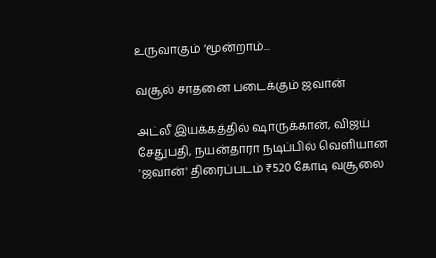உருவாகும் ‘மூன்றாம்...

வசூல் சாதனை படைக்கும் ஜவான்

அட்லீ இயக்கத்தில் ஷாருக்கான், விஜய் சேதுபதி, நயன்தாரா நடிப்பில் வெளியான 'ஜவான்' திரைப்படம் ₹520 கோடி வசூலை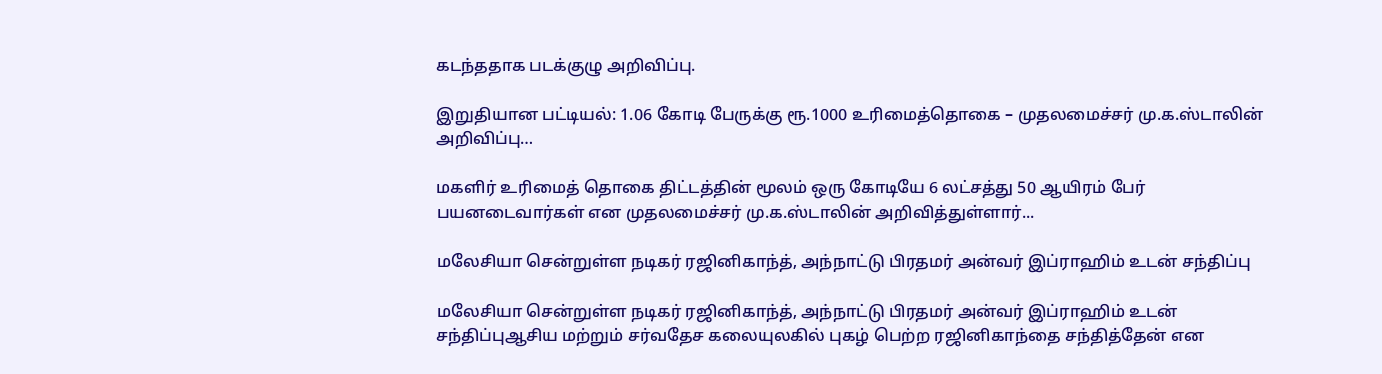கடந்ததாக படக்குழு அறிவிப்பு.

இறுதியான பட்டியல்: 1.06 கோடி பேருக்கு ரூ.1000 உரிமைத்தொகை – முதலமைச்சர் மு.க.ஸ்டாலின் அறிவிப்பு…

மகளிர் உரிமைத் தொகை திட்டத்தின் மூலம் ஒரு கோடியே 6 லட்சத்து 50 ஆயிரம் பேர் பயனடைவார்கள் என முதலமைச்சர் மு.க.ஸ்டாலின் அறிவித்துள்ளார்...

மலேசியா சென்றுள்ள நடிகர் ரஜினிகாந்த், அந்நாட்டு பிரதமர் அன்வர் இப்ராஹிம் உடன் சந்திப்பு

மலேசியா சென்றுள்ள நடிகர் ரஜினிகாந்த், அந்நாட்டு பிரதமர் அன்வர் இப்ராஹிம் உடன் சந்திப்புஆசிய மற்றும் சர்வதேச கலையுலகில் புகழ் பெற்ற ரஜினிகாந்தை சந்தித்தேன் என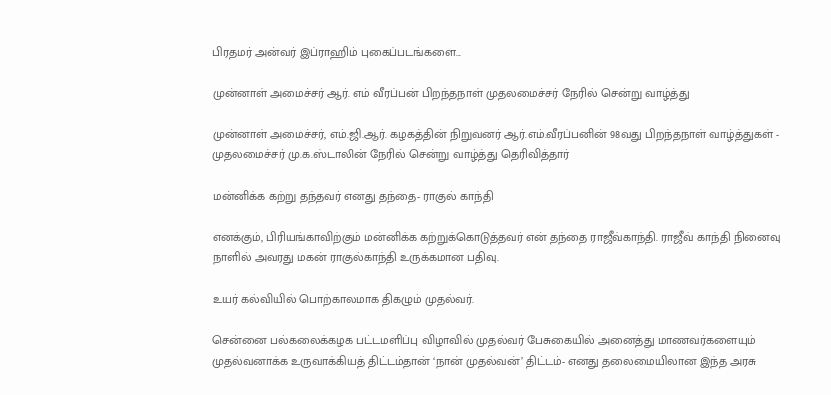பிரதமர் அன்வர் இப்ராஹிம் புகைப்படங்களை...

முன்னாள் அமைச்சர் ஆர். எம் வீரப்பன் பிறந்தநாள் முதலமைச்சர் நேரில் சென்று வாழ்த்து

முன்னாள் அமைச்சர், எம்.ஜி.ஆர். கழகத்தின் நிறுவனர் ஆர்.எம்.வீரப்பனின் 98வது பிறந்தநாள் வாழ்த்துகள் - முதலமைச்சர் மு.க.ஸ்டாலின் நேரில் சென்று வாழ்த்து தெரிவித்தார்

மன்னிக்க கற்று தந்தவர் எனது தந்தை- ராகுல் காந்தி

எனக்கும், பிரியங்காவிற்கும் மன்னிக்க கற்றுக்கொடுத்தவர் என் தந்தை ராஜீவ்காந்தி. ராஜீவ் காந்தி நினைவு நாளில் அவரது மகன் ராகுல்காந்தி உருக்கமான பதிவு.

உயர் கல்வியில் பொற்காலமாக திகழும் முதல்வர்.

சென்னை பல்கலைக்கழக பட்டமளிப்பு விழாவில் முதல்வர் பேசுகையில் அனைத்து மாணவர்களையும் முதல்வனாக்க உருவாக்கியத் திட்டம்தான் ‘நான் முதல்வன்’ திட்டம்- எனது தலைமையிலான இந்த அரசு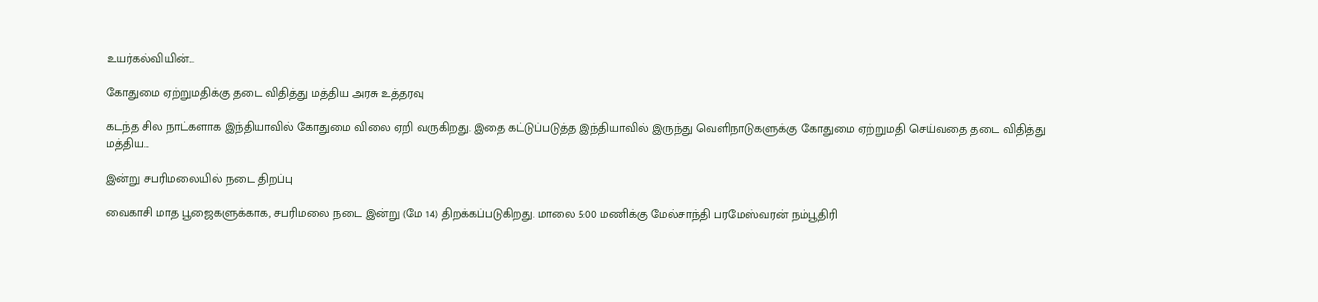உயர்கல்வியின்...

கோதுமை ஏற்றுமதிக்கு தடை விதித்து மத்திய அரசு உத்தரவு

கடந்த சில நாட்களாக இந்தியாவில் கோதுமை விலை ஏறி வருகிறது. இதை கட்டுப்படுத்த இந்தியாவில் இருந்து வெளிநாடுகளுக்கு கோதுமை ஏற்றுமதி செய்வதை தடை விதித்து மத்திய...

இன்று சபரிமலையில் நடை திறப்பு

வைகாசி மாத பூஜைகளுக்காக, சபரிமலை நடை இன்று (மே 14) திறக்கப்படுகிறது. மாலை 5:00 மணிக்கு மேல்சாந்தி பரமேஸ்வரன் நம்பூதிரி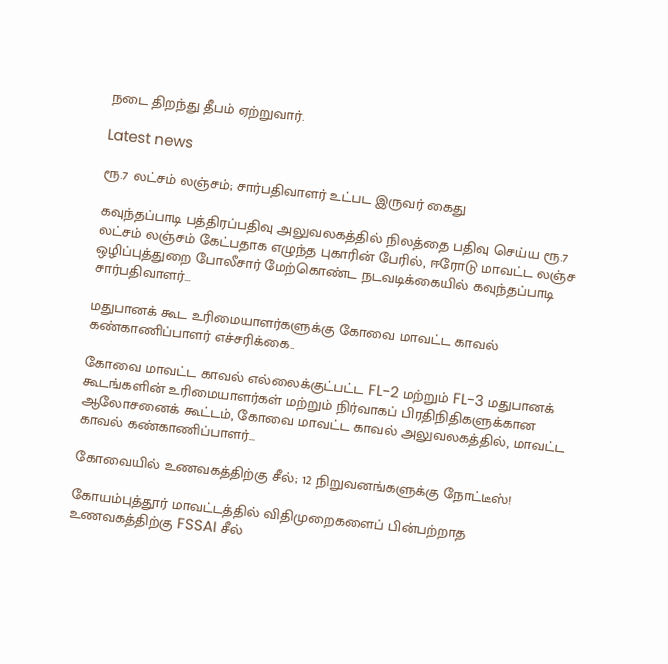நடை திறந்து தீபம் ஏற்றுவார்.

Latest news

ரூ.7 லட்சம் லஞ்சம்; சார்பதிவாளர் உட்பட இருவர் கைது

கவுந்தப்பாடி பத்திரப்பதிவு அலுவலகத்தில் நிலத்தை பதிவு செய்ய ரூ.7 லட்சம் லஞ்சம் கேட்பதாக எழுந்த புகாரின் பேரில், ஈரோடு மாவட்ட லஞ்ச ஒழிப்புத்துறை போலீசார் மேற்கொண்ட நடவடிக்கையில் கவுந்தப்பாடி சார்பதிவாளர்...

மதுபானக் கூட உரிமையாளர்களுக்கு கோவை மாவட்ட காவல் கண்காணிப்பாளர் எச்சரிக்கை..

கோவை மாவட்ட காவல் எல்லைக்குட்பட்ட FL-2 மற்றும் FL-3 மதுபானக் கூடங்களின் உரிமையாளர்கள் மற்றும் நிர்வாகப் பிரதிநிதிகளுக்கான ஆலோசனைக் கூட்டம், கோவை மாவட்ட காவல் அலுவலகத்தில், மாவட்ட காவல் கண்காணிப்பாளர்...

கோவையில் உணவகத்திற்கு சீல்; 12 நிறுவனங்களுக்கு நோட்டீஸ்!

கோயம்புத்தூர் மாவட்டத்தில் விதிமுறைகளைப் பின்பற்றாத உணவகத்திற்கு FSSAI சீல்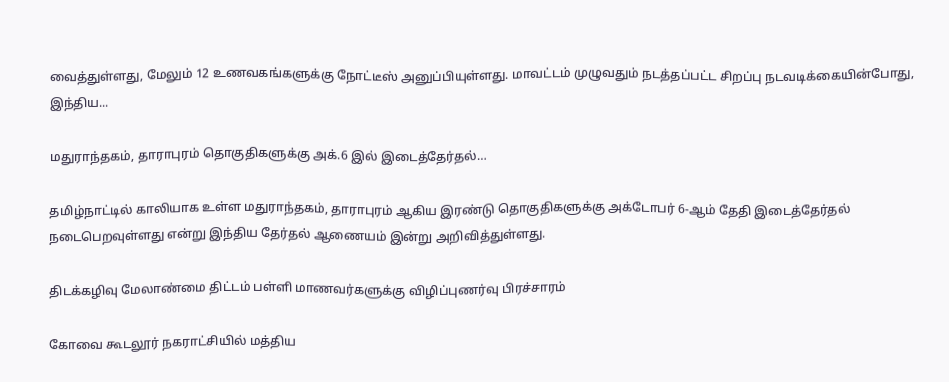வைத்துள்ளது, மேலும் 12 உணவகங்களுக்கு நோட்டீஸ் அனுப்பியுள்ளது. மாவட்டம் முழுவதும் நடத்தப்பட்ட சிறப்பு நடவடிக்கையின்போது, இந்திய...

மதுராந்தகம், தாராபுரம் தொகுதிகளுக்கு அக்.6 இல் இடைத்தேர்தல்…

தமிழ்நாட்டில் காலியாக உள்ள மதுராந்தகம், தாராபுரம் ஆகிய இரண்டு தொகுதிகளுக்கு அக்டோபர் 6-ஆம் தேதி இடைத்தேர்தல் நடைபெறவுள்ளது என்று இந்திய தேர்தல் ஆணையம் இன்று அறிவித்துள்ளது.

திடக்கழிவு மேலாண்மை திட்டம் பள்ளி மாணவர்களுக்கு விழிப்புணர்வு பிரச்சாரம்

கோவை கூடலூர் நகராட்சியில் மத்திய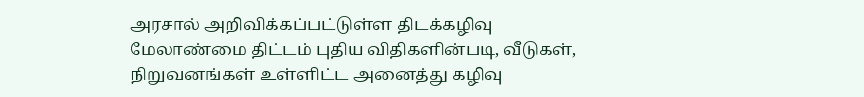அரசால் அறிவிக்கப்பட்டுள்ள திடக்கழிவு மேலாண்மை திட்டம் புதிய விதிகளின்படி, வீடுகள், நிறுவனங்கள் உள்ளிட்ட அனைத்து கழிவு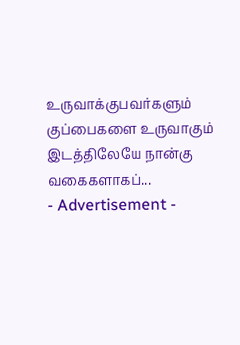உருவாக்குபவர்களும் குப்பைகளை உருவாகும் இடத்திலேயே நான்கு வகைகளாகப்...
- Advertisement -